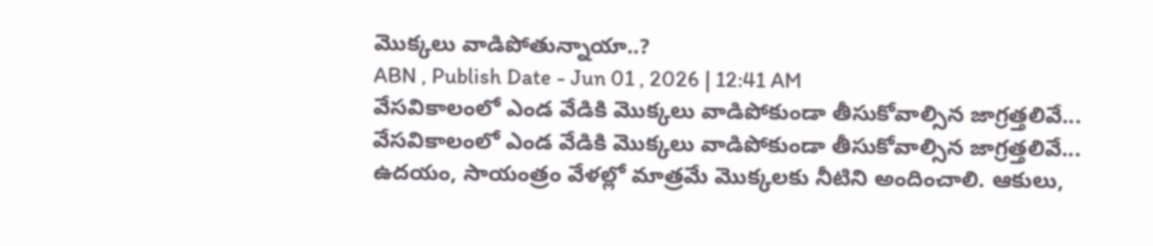మొక్కలు వాడిపోతున్నాయా..?
ABN , Publish Date - Jun 01 , 2026 | 12:41 AM
వేసవికాలంలో ఎండ వేడికి మొక్కలు వాడిపోకుండా తీసుకోవాల్సిన జాగ్రత్తలివే...
వేసవికాలంలో ఎండ వేడికి మొక్కలు వాడిపోకుండా తీసుకోవాల్సిన జాగ్రత్తలివే...
ఉదయం, సాయంత్రం వేళల్లో మాత్రమే మొక్కలకు నీటిని అందించాలి. ఆకులు,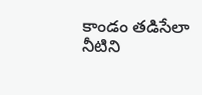కాండం తడిసేలా నీటిని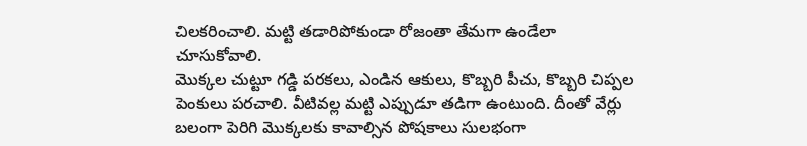చిలకరించాలి. మట్టి తడారిపోకుండా రోజంతా తేమగా ఉండేలా చూసుకోవాలి.
మొక్కల చుట్టూ గడ్డి పరకలు, ఎండిన ఆకులు, కొబ్బరి పీచు, కొబ్బరి చిప్పల పెంకులు పరచాలి. వీటివల్ల మట్టి ఎప్పుడూ తడిగా ఉంటుంది. దీంతో వేర్లు బలంగా పెరిగి మొక్కలకు కావాల్సిన పోషకాలు సులభంగా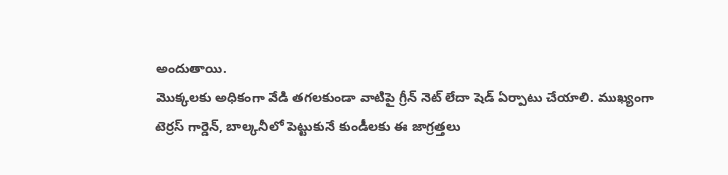అందుతాయి.
మొక్కలకు అధికంగా వేడి తగలకుండా వాటిపై గ్రీన్ నెట్ లేదా షెడ్ ఏర్పాటు చేయాలి. ముఖ్యంగా టెర్రస్ గార్డెన్, బాల్కనీలో పెట్టుకునే కుండీలకు ఈ జాగ్రత్తలు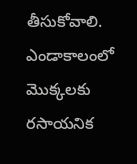తీసుకోవాలి.
ఎండాకాలంలో మొక్కలకు రసాయనిక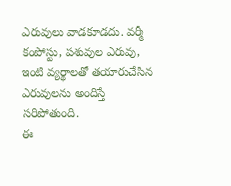ఎరువులు వాడకూడదు. వర్మీ కంపోస్టు, పశువుల ఎరువు, ఇంటి వ్యర్థాలతో తయారుచేసిన ఎరువులను అందిస్తే సరిపోతుంది.
ఈ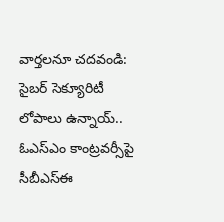వార్తలనూ చదవండి:
సైబర్ సెక్యూరిటీ లోపాలు ఉన్నాయ్.. ఓఎస్ఎం కాంట్రవర్సీపై సీబీఎస్ఈ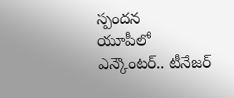స్పందన
యూపీలో ఎన్కౌంటర్.. టీనేజర్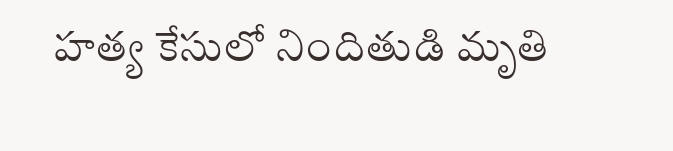హత్య కేసులో నిందితుడి మృతి